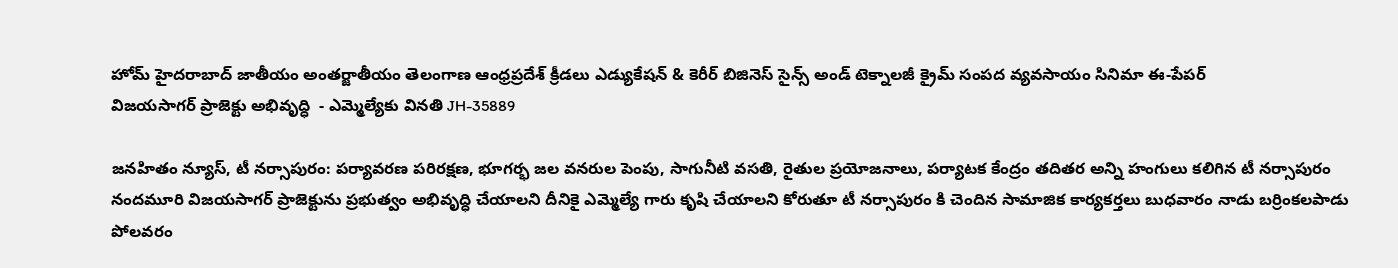హోమ్ హైదరాబాద్‌ జాతీయం అంతర్జాతీయం తెలంగాణ ఆంధ్రప్రదేశ్ క్రీడలు ఎడ్యుకేషన్ & కెరీర్‌ బిజినెస్ సైన్స్‌ అండ్‌ టెక్నాలజీ క్రైమ్‌ సంపద వ్యవసాయం సినిమా ఈ-పేపర్
విజయసాగర్ ప్రాజెక్టు అభివృద్ధి  - ఎమ్మెల్యేకు వినతి JH-35889

జనహితం న్యూస్, టీ నర్సాపురం: పర్యావరణ పరిరక్షణ, భూగర్భ జల వనరుల పెంపు, సాగునీటి వసతి, రైతుల ప్రయోజనాలు, పర్యాటక కేంద్రం తదితర అన్ని హంగులు కలిగిన టీ నర్సాపురం నందమూరి విజయసాగర్ ప్రాజెక్టును ప్రభుత్వం అభివృద్ధి చేయాలని దీనికై ఎమ్మెల్యే గారు కృషి చేయాలని కోరుతూ టీ నర్సాపురం కి చెందిన సామాజిక కార్యకర్తలు బుధవారం నాడు బర్రింకలపాడు పోలవరం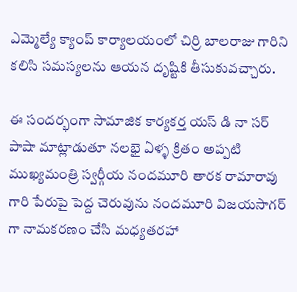ఎమ్మెల్యే క్యాంప్ కార్యాలయంలో చిర్రి బాలరాజు గారిని కలిసి సమస్యలను ఆయన దృష్టికి తీసుకువచ్చారు.

ఈ సందర్భంగా సామాజిక కార్యకర్త యస్ డి నా సర్ పాషా మాట్లాడుతూ నలభై ఏళ్ళ క్రితం అప్పటి ముఖ్యమంత్రి స్వర్గీయ నందమూరి తారక రామారావు గారి పేరుపై పెద్ద చెరువును నందమూరి విజయసాగర్ గా నామకరణం చేసి మధ్యతరహా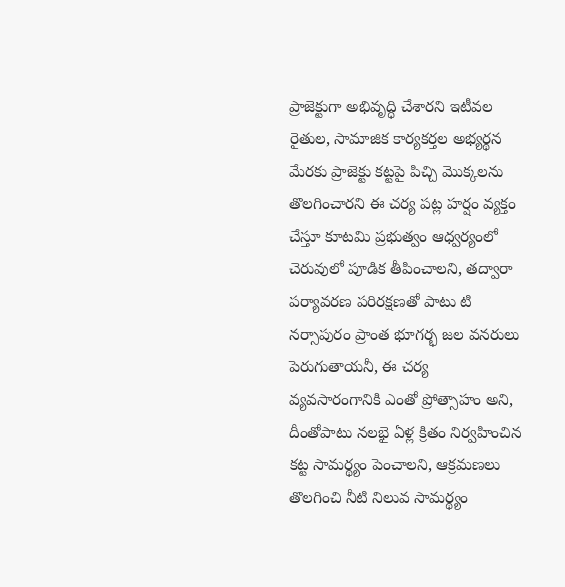ప్రాజెక్టుగా అభివృద్ధి చేశారని ఇటీవల రైతుల, సామాజిక కార్యకర్తల అభ్యర్థన మేరకు ప్రాజెక్టు కట్టపై పిచ్చి మొక్కలను తొలగించారని ఈ చర్య పట్ల హర్షం వ్యక్తం చేస్తూ కూటమి ప్రభుత్వం ఆధ్వర్యంలో చెరువులో పూడిక తీపించాలని, తద్వారా పర్యావరణ పరిరక్షణతో పాటు టి నర్సాపురం ప్రాంత భూగర్భ జల వనరులు పెరుగుతాయనీ, ఈ చర్య వ్యవసారంగానికి ఎంతో ప్రోత్సాహం అని, దీంతోపాటు నలభై ఏళ్ల క్రితం నిర్వహించిన కట్ట సామర్థ్యం పెంచాలని, ఆక్రమణలు తొలగించి నీటి నిలువ సామర్థ్యం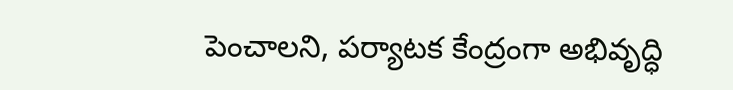పెంచాలని, పర్యాటక కేంద్రంగా అభివృద్ధి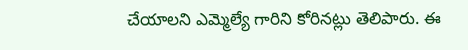చేయాలని ఎమ్మెల్యే గారిని కోరినట్లు తెలిపారు. ఈ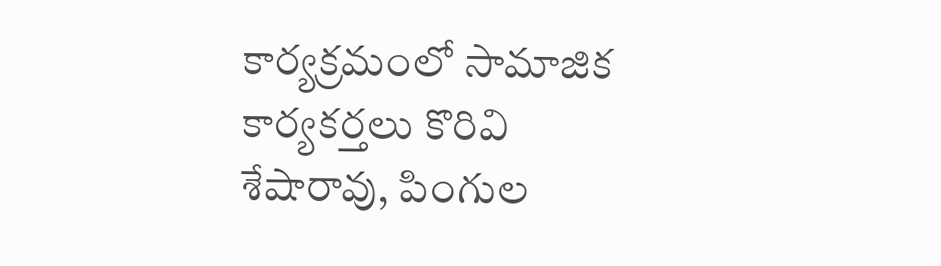కార్యక్రమంలో సామాజిక కార్యకర్తలు కొరివి శేషారావు, పింగుల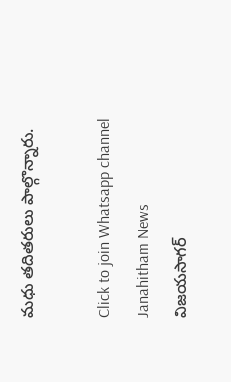మధు తదితరులు పాల్గొన్నారు.

Click to join Whatsapp channel
Janahitham News
విజయసాగర్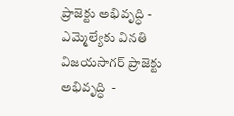ప్రాజెక్టు అభివృద్ధి - ఎమ్మెల్యేకు వినతి
విజయసాగర్ ప్రాజెక్టు అభివృద్ధి  -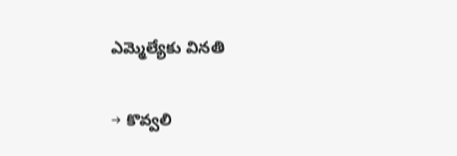ఎమ్మెల్యేకు వినతి

→ కొవ్వలి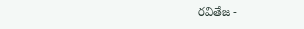రవితేజ -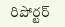రిపోర్టర్